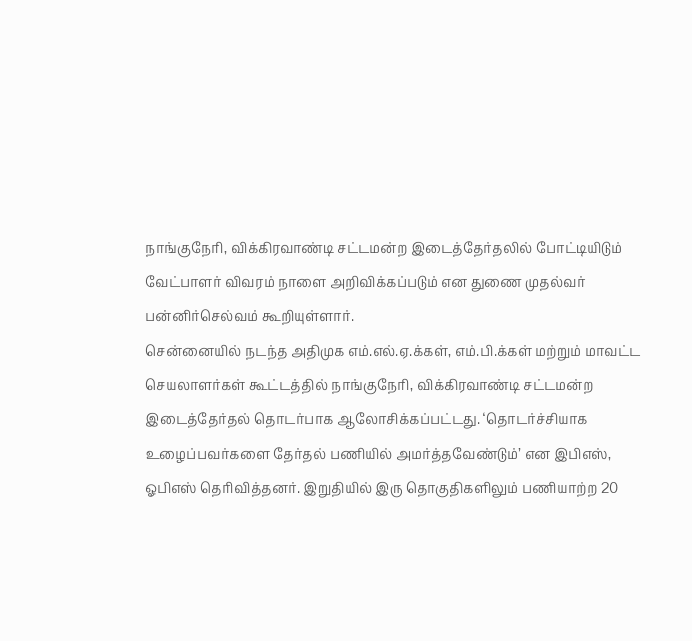நாங்குநேரி, விக்கிரவாண்டி சட்டமன்ற இடைத்தேர்தலில் போட்டியிடும் வேட்பாளர் விவரம் நாளை அறிவிக்கப்படும் என துணை முதல்வர் பன்னிர்செல்வம் கூறியுள்ளார்.
சென்னையில் நடந்த அதிமுக எம்.எல்.ஏ.க்கள், எம்.பி.க்கள் மற்றும் மாவட்ட செயலாளர்கள் கூட்டத்தில் நாங்குநேரி, விக்கிரவாண்டி சட்டமன்ற இடைத்தேர்தல் தொடர்பாக ஆலோசிக்கப்பட்டது. ‘தொடர்ச்சியாக உழைப்பவர்களை தேர்தல் பணியில் அமர்த்தவேண்டும்’ என இபிஎஸ், ஓபிஎஸ் தெரிவித்தனர். இறுதியில் இரு தொகுதிகளிலும் பணியாற்ற 20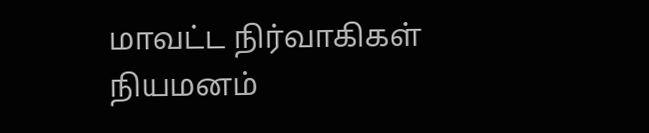மாவட்ட நிர்வாகிகள் நியமனம்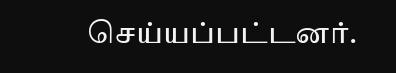செய்யப்பட்டனர்.